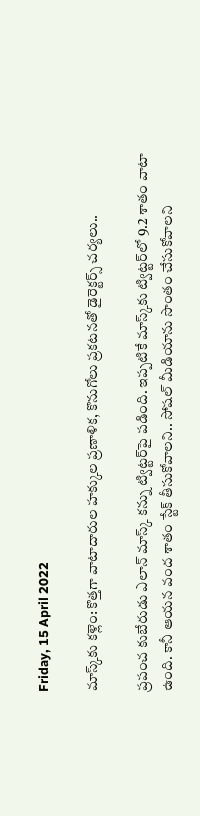Friday, 15 April 2022

మాస్క్‌కు కళ్లెం: కొత్తగా వాటాదారుల హక్కుల ప్రణాళిక, కొనుగోలు ప్రకటనతో డైరెక్టర్స్ చర్యలు..

ప్రపంచ కుబేరుడు ఎలాన్ మాస్క్ కన్ను ట్విట్టర్‌పై పడింది. ఇప్పటికే మాస్క్‌కు ట్విట్టర్‌లో 9.2 శాతం వాటా ఉంది. కానీ ఆయన వంద శాతం స్టేక్ తీసుకోవాలని.. సోషల్ మీడియాను సొంతం చేసుకోవాలని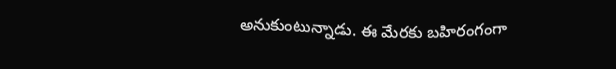అనుకుంటున్నాడు. ఈ మేరకు బహిరంగంగా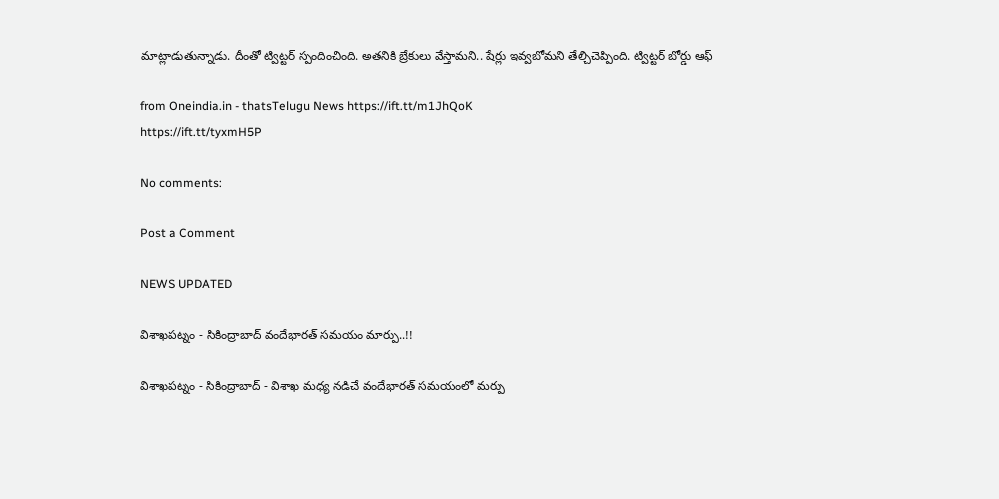మాట్లాడుతున్నాడు. దీంతో ట్విట్టర్ స్పందించింది. అతనికి బ్రేకులు వేస్తామని.. షేర్లు ఇవ్వబోమని తేల్చిచెప్పింది. ట్విట్టర్ బోర్డు ఆఫ్

from Oneindia.in - thatsTelugu News https://ift.tt/m1JhQoK
https://ift.tt/tyxmH5P

No comments:

Post a Comment

NEWS UPDATED

విశాఖపట్నం - సికింద్రాబాద్ వందేభారత్ సమయం మార్పు..!!

విశాఖపట్నం - సికింద్రాబాద్ - విశాఖ మధ్య నడిచే వందేభారత్ సమయంలో మర్పు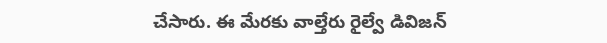చేసారు. ఈ మేరకు వాల్తేరు రైల్వే డివిజన్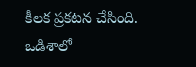కీలక ప్రకటన చేసింది. ఒడిశాలో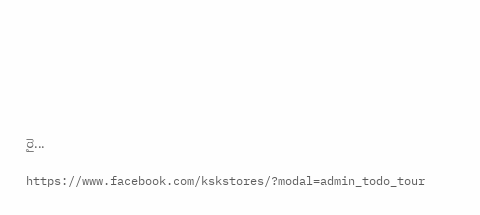రై...

https://www.facebook.com/kskstores/?modal=admin_todo_tour